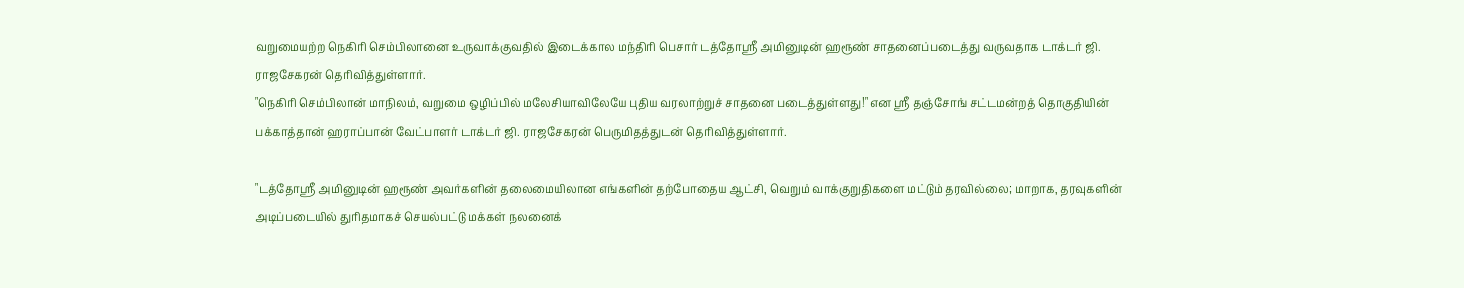வறுமையற்ற நெகிரி செம்பிலானை உருவாக்குவதில் இடைக்கால மந்திரி பெசார் டத்தோஸ்ரீ அமினுடின் ஹரூண் சாதனைப்படைத்து வருவதாக டாக்டர் ஜி. ராஜசேகரன் தெரிவித்துள்ளார்.
"நெகிரி செம்பிலான் மாநிலம், வறுமை ஒழிப்பில் மலேசியாவிலேயே புதிய வரலாற்றுச் சாதனை படைத்துள்ளது!" என ஸ்ரீ தஞ்சோங் சட்டமன்றத் தொகுதியின் பக்காத்தான் ஹராப்பான் வேட்பாளர் டாக்டர் ஜி. ராஜசேகரன் பெருமிதத்துடன் தெரிவித்துள்ளார்.

"டத்தோஸ்ரீ அமினுடின் ஹரூண் அவர்களின் தலைமையிலான எங்களின் தற்போதைய ஆட்சி, வெறும் வாக்குறுதிகளை மட்டும் தரவில்லை; மாறாக, தரவுகளின் அடிப்படையில் துரிதமாகச் செயல்பட்டு மக்கள் நலனைக்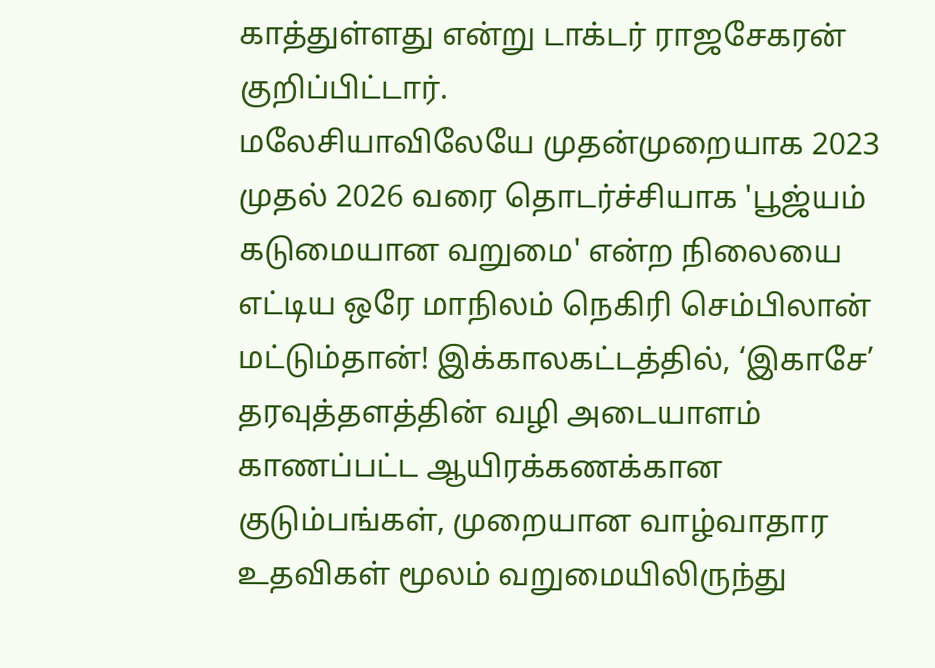காத்துள்ளது என்று டாக்டர் ராஜசேகரன் குறிப்பிட்டார்.
மலேசியாவிலேயே முதன்முறையாக 2023 முதல் 2026 வரை தொடர்ச்சியாக 'பூஜ்யம் கடுமையான வறுமை' என்ற நிலையை எட்டிய ஒரே மாநிலம் நெகிரி செம்பிலான் மட்டும்தான்! இக்காலகட்டத்தில், ‘இகாசே’ தரவுத்தளத்தின் வழி அடையாளம் காணப்பட்ட ஆயிரக்கணக்கான குடும்பங்கள், முறையான வாழ்வாதார உதவிகள் மூலம் வறுமையிலிருந்து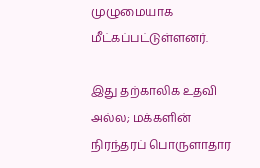முழுமையாக மீட்கப்பட்டுள்ளனர்.

இது தற்காலிக உதவி அல்ல; மக்களின் நிரந்தரப் பொருளாதார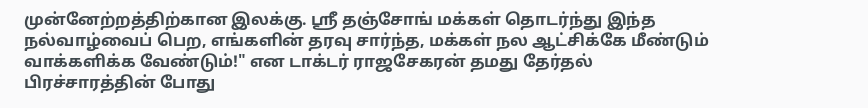முன்னேற்றத்திற்கான இலக்கு. ஸ்ரீ தஞ்சோங் மக்கள் தொடர்ந்து இந்த நல்வாழ்வைப் பெற, எங்களின் தரவு சார்ந்த, மக்கள் நல ஆட்சிக்கே மீண்டும் வாக்களிக்க வேண்டும்!" என டாக்டர் ராஜசேகரன் தமது தேர்தல் பிரச்சாரத்தின் போது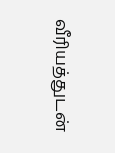வீரியத்துடன்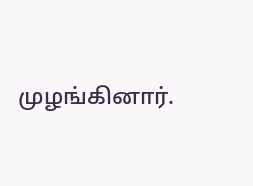முழங்கினார்.